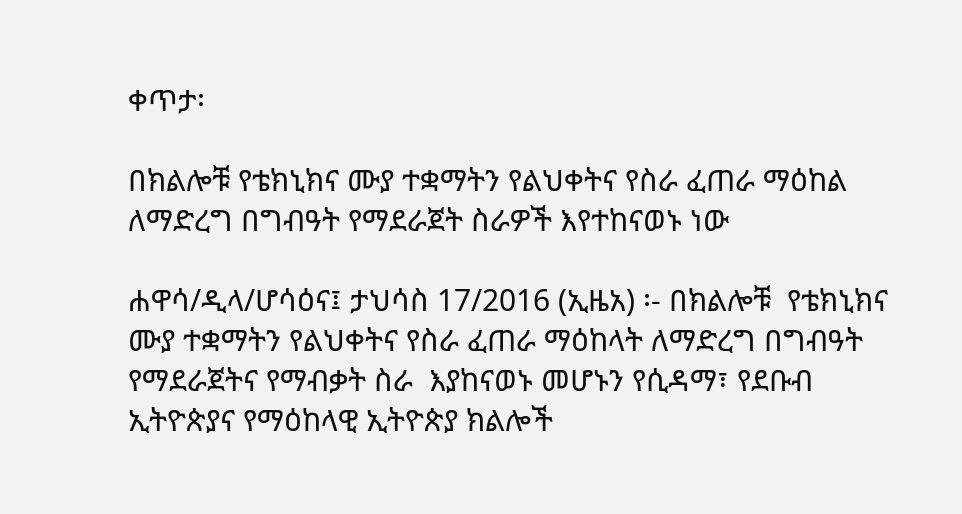ቀጥታ፡

በክልሎቹ የቴክኒክና ሙያ ተቋማትን የልህቀትና የስራ ፈጠራ ማዕከል ለማድረግ በግብዓት የማደራጀት ስራዎች እየተከናወኑ ነው

ሐዋሳ/ዲላ/ሆሳዕና፤ ታህሳስ 17/2016 (ኢዜአ) ፡- በክልሎቹ  የቴክኒክና ሙያ ተቋማትን የልህቀትና የስራ ፈጠራ ማዕከላት ለማድረግ በግብዓት የማደራጀትና የማብቃት ስራ  እያከናወኑ መሆኑን የሲዳማ፣ የደቡብ ኢትዮጵያና የማዕከላዊ ኢትዮጵያ ክልሎች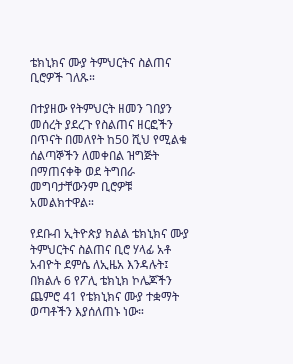ቴክኒክና ሙያ ትምህርትና ስልጠና ቢሮዎች ገለጹ።

በተያዘው የትምህርት ዘመን ገበያን መሰረት ያደረጉ የስልጠና ዘርፎችን በጥናት በመለየት ከ50 ሺህ የሚልቁ ሰልጣኞችን ለመቀበል ዝግጅት በማጠናቀቅ ወደ ትግበራ መግባታቸውንም ቢሮዎቹ አመልክተዋል።

የደቡብ ኢትዮጵያ ክልል ቴክኒክና ሙያ ትምህርትና ስልጠና ቢሮ ሃላፊ አቶ አብዮት ደምሴ ለኢዜአ እንዳሉት፤ በክልሉ 6 የፖሊ ቴክኒክ ኮሌጆችን ጨምሮ 41 የቴክኒክና ሙያ ተቋማት ወጣቶችን እያሰለጠኑ ነው።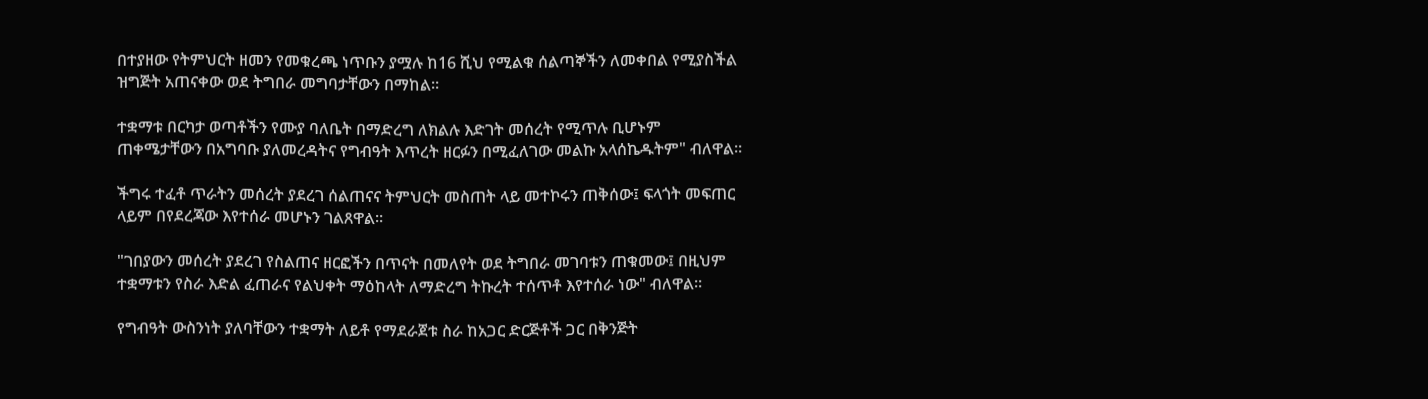በተያዘው የትምህርት ዘመን የመቁረጫ ነጥቡን ያሟሉ ከ16 ሺህ የሚልቁ ሰልጣኞችን ለመቀበል የሚያስችል ዝግጅት አጠናቀው ወደ ትግበራ መግባታቸውን በማከል።

ተቋማቱ በርካታ ወጣቶችን የሙያ ባለቤት በማድረግ ለክልሉ እድገት መሰረት የሚጥሉ ቢሆኑም ጠቀሜታቸውን በአግባቡ ያለመረዳትና የግብዓት እጥረት ዘርፉን በሚፈለገው መልኩ አላሰኬዱትም" ብለዋል።

ችግሩ ተፈቶ ጥራትን መሰረት ያደረገ ሰልጠናና ትምህርት መስጠት ላይ መተኮሩን ጠቅሰው፤ ፍላጎት መፍጠር ላይም በየደረጃው እየተሰራ መሆኑን ገልጸዋል።

"ገበያውን መሰረት ያደረገ የስልጠና ዘርፎችን በጥናት በመለየት ወደ ትግበራ መገባቱን ጠቁመው፤ በዚህም ተቋማቱን የስራ እድል ፈጠራና የልህቀት ማዕከላት ለማድረግ ትኩረት ተሰጥቶ እየተሰራ ነው" ብለዋል።

የግብዓት ውስንነት ያለባቸውን ተቋማት ለይቶ የማደራጀቱ ስራ ከአጋር ድርጅቶች ጋር በቅንጅት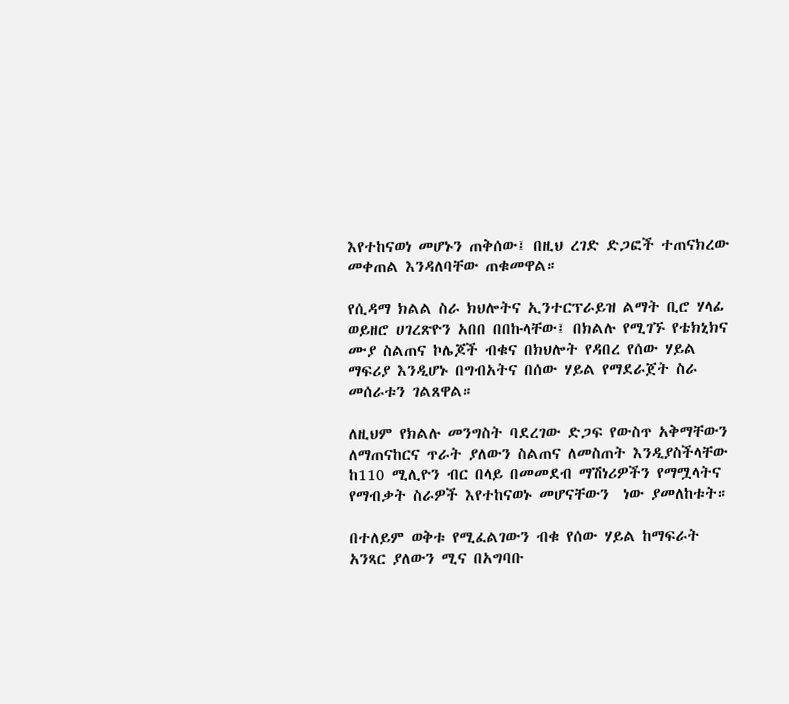እየተከናወነ መሆኑን ጠቅሰው፤ በዚህ ረገድ ድጋፎች ተጠናክረው መቀጠል እንዳለባቸው ጠቁመዋል።

የሲዳማ ክልል ስራ ክህሎትና ኢንተርፕራይዝ ልማት ቢሮ ሃላፊ ወይዘሮ ሀገረጽዮን አበበ በበኩላቸው፤ በክልሉ የሚገኙ የቴክኒክና ሙያ ስልጠና ኮሌጆች ብቁና በክህሎት የዳበረ የሰው ሃይል ማፍሪያ እንዲሆኑ በግብአትና በሰው ሃይል የማደራጀት ስራ መሰራቱን ገልጸዋል።

ለዚህም የክልሉ መንግስት ባደረገው ድጋፍ የውስጥ አቅማቸውን ለማጠናከርና ጥራት ያለውን ስልጠና ለመስጠት እንዲያስችላቸው ከ110 ሚሊዮን ብር በላይ በመመደብ ማሽነሪዎችን የማሟላትና የማብቃት ስራዎች እየተከናወኑ መሆናቸውን  ነው ያመለከቱት።

በተለይም ወቅቱ የሚፈልገውን ብቁ የሰው ሃይል ከማፍራት አንጻር ያለውን ሚና በአግባቡ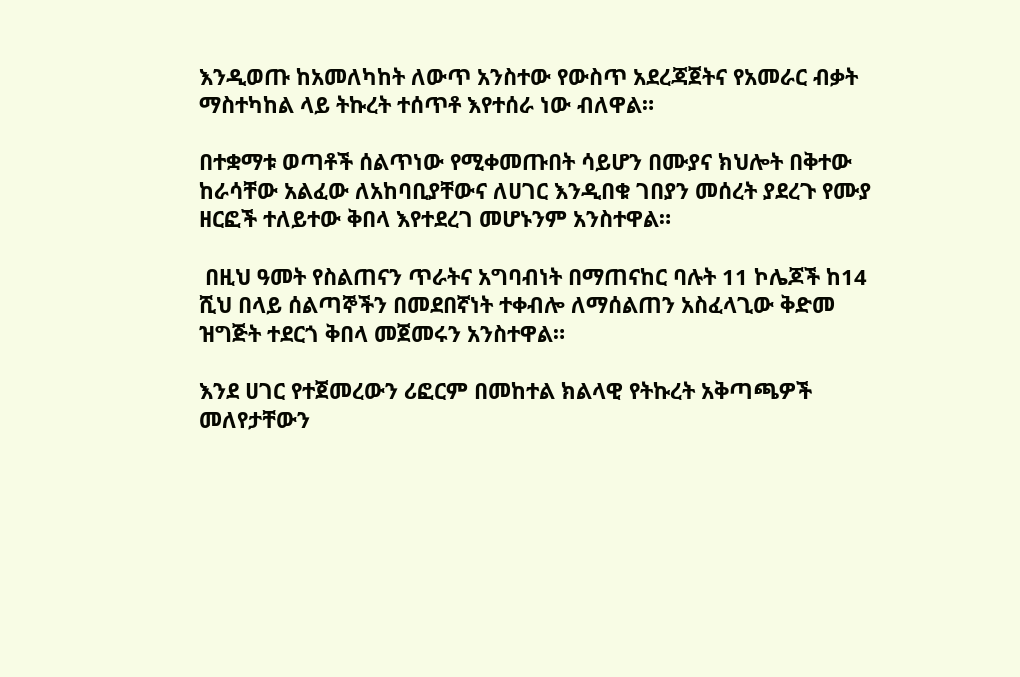እንዲወጡ ከአመለካከት ለውጥ አንስተው የውስጥ አደረጃጀትና የአመራር ብቃት ማስተካከል ላይ ትኩረት ተሰጥቶ እየተሰራ ነው ብለዋል።

በተቋማቱ ወጣቶች ሰልጥነው የሚቀመጡበት ሳይሆን በሙያና ክህሎት በቅተው ከራሳቸው አልፈው ለአከባቢያቸውና ለሀገር እንዲበቁ ገበያን መሰረት ያደረጉ የሙያ ዘርፎች ተለይተው ቅበላ እየተደረገ መሆኑንም አንስተዋል።

 በዚህ ዓመት የስልጠናን ጥራትና አግባብነት በማጠናከር ባሉት 11 ኮሌጆች ከ14 ሺህ በላይ ሰልጣኞችን በመደበኛነት ተቀብሎ ለማሰልጠን አስፈላጊው ቅድመ ዝግጅት ተደርጎ ቅበላ መጀመሩን አንስተዋል።

እንደ ሀገር የተጀመረውን ሪፎርም በመከተል ክልላዊ የትኩረት አቅጣጫዎች መለየታቸውን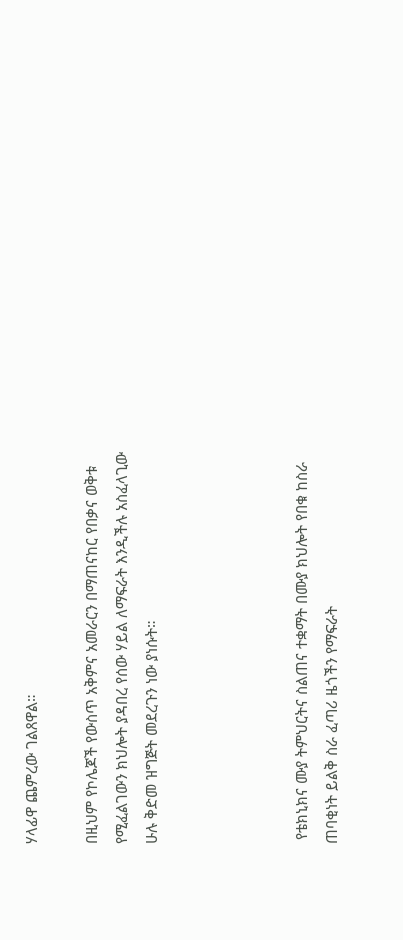ሃላፊዋ ጨምረው ገልጸዋል።

በዚህም የኮሌጆች የውስጥ አቅምና አመራርን በማጠናከር የበቃና ወቅቱ የሚፈልገውን ክህሎት ያዳበረ የሰው ሃይል ለማፍራት እንዲችሉ አስፈላጊው ሁሉ ቅድመ ዝግጅት መደረጉን ነው ያነሱት።




 የቴክኒክና ሙያ ትምህርትና ስልጠና ተቋማት በሙያ ክህሎት የበቁ ከስራ ጠባቂነት ይልቅ ስራ ፈጣሪ ዜጎችን የማፍራት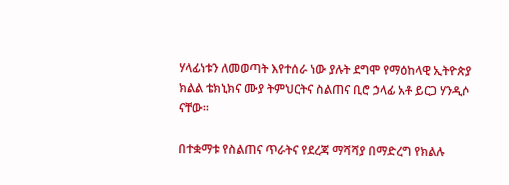ሃላፊነቱን ለመወጣት እየተሰራ ነው ያሉት ደግሞ የማዕከላዊ ኢትዮጵያ ክልል ቴክኒክና ሙያ ትምህርትና ስልጠና ቢሮ ኃላፊ አቶ ይርጋ ሃንዲሶ ናቸው።

በተቋማቱ የስልጠና ጥራትና የደረጃ ማሻሻያ በማድረግ የክልሉ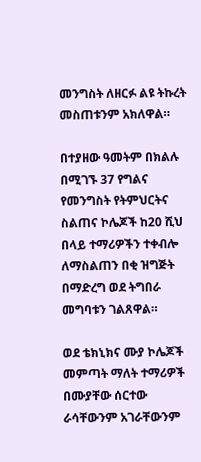መንግስት ለዘርፉ ልዩ ትኩረት መስጠቱንም አክለዋል።

በተያዘው ዓመትም በክልሉ በሚገኙ 37 የግልና የመንግስት የትምህርትና ስልጠና ኮሌጆች ከ20 ሺህ በላይ ተማሪዎችን ተቀብሎ ለማስልጠን በቂ ዝግጅት በማድረግ ወደ ትግበራ መግባቱን ገልጸዋል።

ወደ ቴክኒክና ሙያ ኮሌጆች መምጣት ማለት ተማሪዎች በሙያቸው ሰርተው ራሳቸውንም አገራቸውንም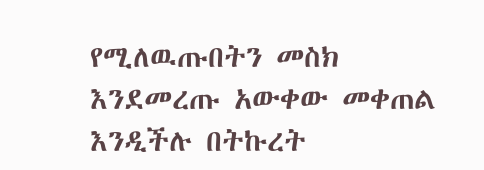የሚለዉጡበትን መስክ እንደመረጡ አውቀው መቀጠል እንዲችሉ በትኩረት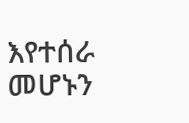እየተሰራ መሆኑን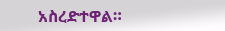አስረድተዋል።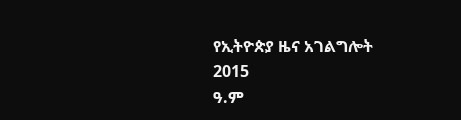የኢትዮጵያ ዜና አገልግሎት
2015
ዓ.ም